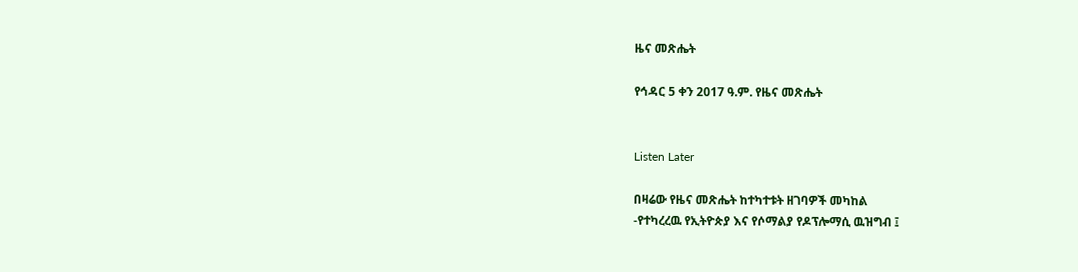ዜና መጽሔት

የኅዳር 5 ቀን 2017 ዓ.ም. የዜና መጽሔት


Listen Later

በዛሬው የዜና መጽሔት ከተካተቱት ዘገባዎች መካከል
-የተካረረዉ የኢትዮጵያ እና የሶማልያ የዶፕሎማሲ ዉዝግብ ፤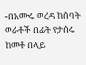-በአሙሩ ወረዳ ከሰባት ወራቶች በፊት የታሰሩ ከመቶ በላይ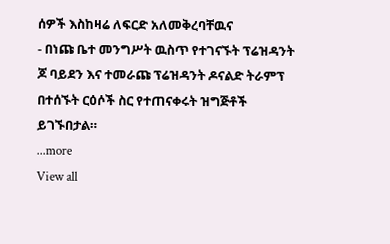ሰዎች እስከዛሬ ለፍርድ አለመቅረባቸዉና
- በነጩ ቤተ መንግሥት ዉስጥ የተገናኙት ፕሬዝዳንት ጆ ባይደን እና ተመራጩ ፕሬዝዳንት ዶናልድ ትራምፕ በተሰኙት ርዕሶች ስር የተጠናቀሩት ዝግጅቶች ይገኙበታል።
...more
View all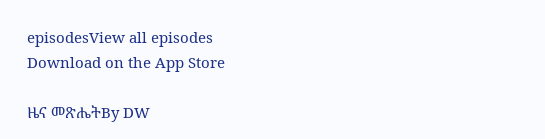episodesView all episodes
Download on the App Store

ዜና መጽሔትBy DW